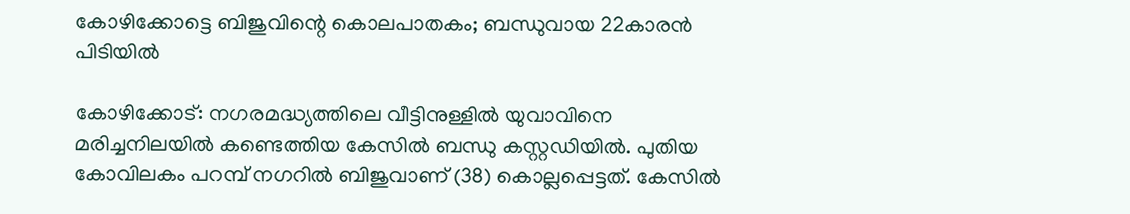കോഴിക്കോട്ടെ ബിജുവിന്റെ കൊലപാതകം; ബന്ധുവായ 22കാരൻ പിടിയിൽ

കോഴിക്കോട്: നഗരമദ്ധ്യത്തിലെ വീട്ടിനുള്ളിൽ യുവാവിനെ മരിച്ചനിലയിൽ കണ്ടെത്തിയ കേസിൽ ബന്ധു കസ്റ്റഡിയിൽ. പുതിയ കോവിലകം പറമ്പ് നഗറിൽ ബിജുവാണ് (38) കൊല്ലപ്പെട്ടത്. കേസിൽ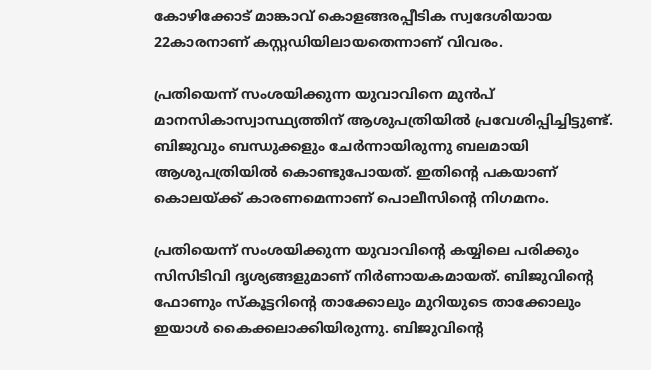കോഴിക്കോട് മാങ്കാവ് കൊളങ്ങരപ്പീടിക സ്വദേശിയായ 22കാരനാണ് കസ്റ്റഡിയിലായതെന്നാണ് വിവരം.

പ്രതിയെന്ന് സംശയിക്കുന്ന യുവാവിനെ മുൻപ് മാനസികാസ്വാസ്ഥ്യത്തിന് ആശുപത്രിയിൽ പ്രവേശിപ്പിച്ചിട്ടുണ്ട്. ബിജുവും ബന്ധുക്കളും ചേർന്നായിരുന്നു ബലമായി ആശുപത്രിയിൽ കൊണ്ടുപോയത്. ഇതിന്റെ പകയാണ് കൊലയ്ക്ക് കാരണമെന്നാണ് പൊലീസിന്റെ നിഗമനം.

പ്രതിയെന്ന് സംശയിക്കുന്ന യുവാവിന്റെ കയ്യിലെ പരിക്കും സിസിടിവി ദൃശ്യങ്ങളുമാണ് നിർണായകമായത്. ബിജുവിന്റെ ഫോണും സ്‌കൂട്ടറിന്റെ താക്കോലും മുറിയുടെ താക്കോലും ഇയാൾ കൈക്കലാക്കിയിരുന്നു. ബിജുവിന്റെ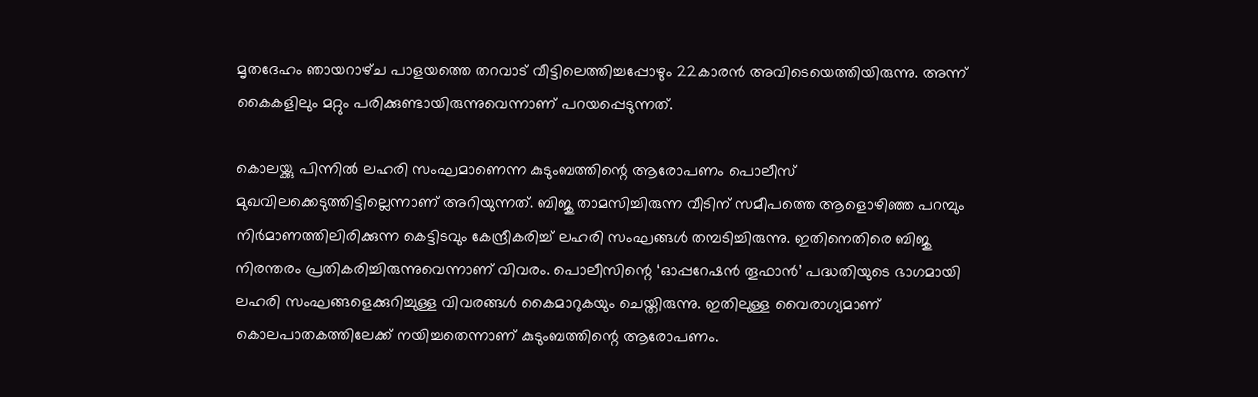മൃതദേഹം ഞായറാഴ്‌ച പാളയത്തെ തറവാട് വീട്ടിലെത്തിച്ചപ്പോഴും 22കാരൻ അവിടെയെത്തിയിരുന്നു. അന്ന് കൈകളിലും മറ്റും പരിക്കുണ്ടായിരുന്നുവെന്നാണ് പറയപ്പെടുന്നത്.

കൊലയ്ക്കു പിന്നിൽ ലഹരി സംഘമാണെന്ന കുടുംബത്തിന്റെ ആരോപണം പൊലീസ് മുഖവിലക്കെടുത്തിട്ടില്ലെന്നാണ് അറിയുന്നത്. ബിജു താമസിച്ചിരുന്ന വീടിന് സമീപത്തെ ആളൊഴിഞ്ഞ പറമ്പും നിർമാണത്തിലിരിക്കുന്ന കെട്ടിടവും കേന്ദ്രീകരിച്ച് ലഹരി സംഘങ്ങൾ തമ്പടിച്ചിരുന്നു. ഇതിനെതിരെ ബിജു നിരന്തരം പ്രതികരിച്ചിരുന്നുവെന്നാണ് വിവരം. പൊലീസിന്റെ ‘ഓപ്പറേഷൻ തൂഫാൻ’ പദ്ധതിയുടെ ഭാഗമായി ലഹരി സംഘങ്ങളെക്കുറിച്ചുള്ള വിവരങ്ങൾ കൈമാറുകയും ചെയ്തിരുന്നു. ഇതിലുള്ള വൈരാഗ്യമാണ് കൊലപാതകത്തിലേക്ക് നയിച്ചതെന്നാണ് കുടുംബത്തിന്റെ ആരോപണം.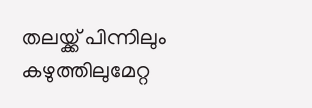തലയ്ക്ക് പിന്നിലും കഴുത്തിലുമേറ്റ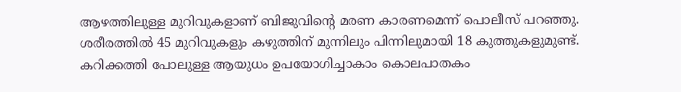ആഴത്തിലുള്ള മുറിവുകളാണ് ബിജുവിന്റെ മരണ കാരണമെന്ന് പൊലീസ് പറഞ്ഞു. ശരീരത്തിൽ 45 മുറിവുകളും കഴുത്തിന് മുന്നിലും പിന്നിലുമായി 18 കുത്തുകളുമുണ്ട്. കറിക്കത്തി പോലുള്ള ആയുധം ഉപയോഗിച്ചാകാം കൊലപാതകം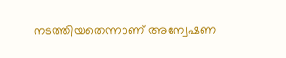നടത്തിയതെന്നാണ് അന്വേഷണ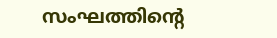സംഘത്തിന്റെ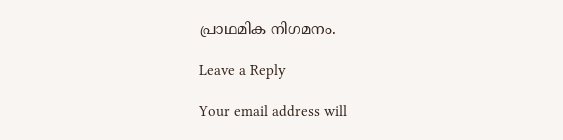പ്രാഥമിക നിഗമനം.

Leave a Reply

Your email address will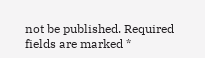not be published. Required fields are marked *